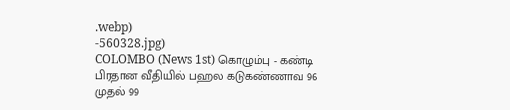.webp)
-560328.jpg)
COLOMBO (News 1st) கொழும்பு - கண்டி பிரதான வீதியில் பஹல கடுகண்ணாவ 96 முதல் 99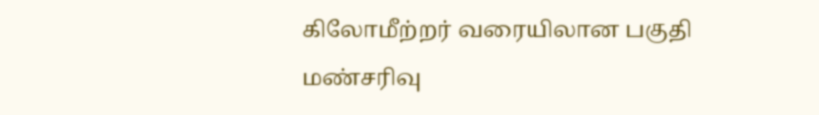கிலோமீற்றர் வரையிலான பகுதி மண்சரிவு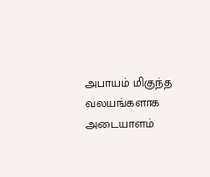அபாயம் மிகுந்த வலயங்களாக அடையாளம்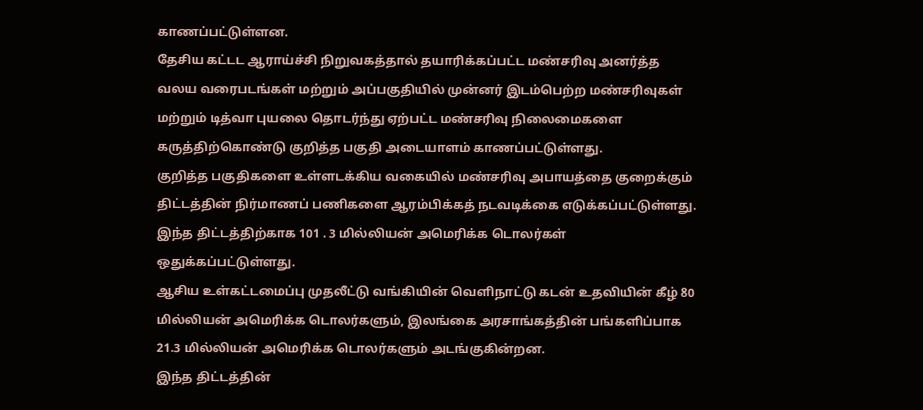காணப்பட்டுள்ளன.
தேசிய கட்டட ஆராய்ச்சி நிறுவகத்தால் தயாரிக்கப்பட்ட மண்சரிவு அனர்த்த வலய வரைபடங்கள் மற்றும் அப்பகுதியில் முன்னர் இடம்பெற்ற மண்சரிவுகள் மற்றும் டித்வா புயலை தொடர்ந்து ஏற்பட்ட மண்சரிவு நிலைமைகளை கருத்திற்கொண்டு குறித்த பகுதி அடையாளம் காணப்பட்டுள்ளது.
குறித்த பகுதிகளை உள்ளடக்கிய வகையில் மண்சரிவு அபாயத்தை குறைக்கும் திட்டத்தின் நிர்மாணப் பணிகளை ஆரம்பிக்கத் நடவடிக்கை எடுக்கப்பட்டுள்ளது.
இந்த திட்டத்திற்காக 101 . 3 மில்லியன் அமெரிக்க டொலர்கள் ஒதுக்கப்பட்டுள்ளது.
ஆசிய உள்கட்டமைப்பு முதலீட்டு வங்கியின் வெளிநாட்டு கடன் உதவியின் கீழ் 80 மில்லியன் அமெரிக்க டொலர்களும், இலங்கை அரசாங்கத்தின் பங்களிப்பாக 21.3 மில்லியன் அமெரிக்க டொலர்களும் அடங்குகின்றன.
இந்த திட்டத்தின்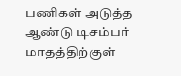பணிகள் அடுத்த ஆண்டு டிசம்பர் மாதத்திற்குள்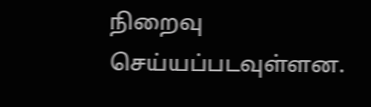நிறைவு செய்யப்படவுள்ளன.